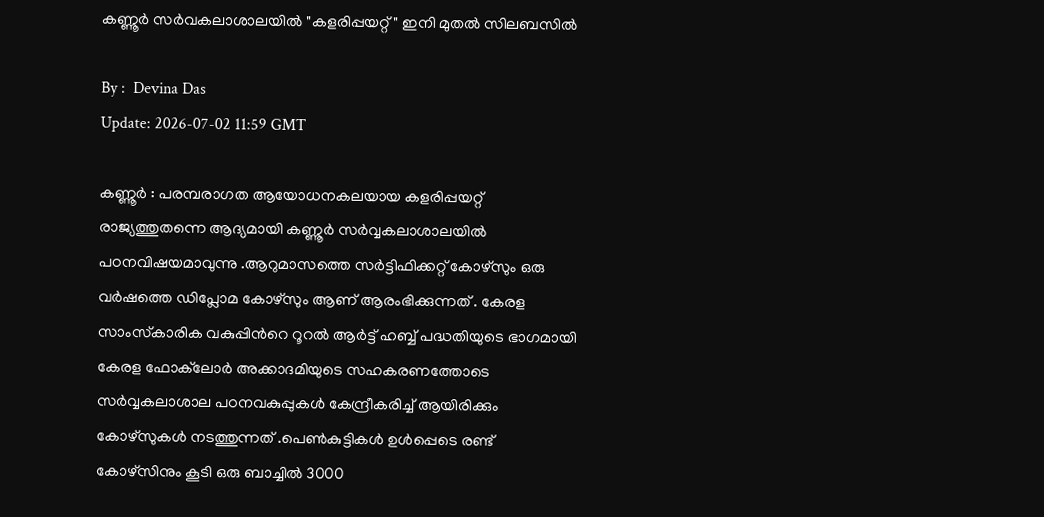കണ്ണൂർ സർവകലാശാലയിൽ "കളരിപ്പയറ്റ്" ഇനി മുതൽ സിലബസിൽ

By :  Devina Das
Update: 2026-07-02 11:59 GMT

കണ്ണൂർ : പരമ്പരാഗത ആയോധനകലയായ കളരിപ്പയറ്റ് രാജ്യത്തുതന്നെ ആദ്യമായി കണ്ണൂർ സർവ്വകലാശാലയിൽ പഠനവിഷയമാവുന്നു .ആറുമാസത്തെ സർട്ടിഫിക്കറ്റ് കോഴ്‌സും ഒരു വർഷത്തെ ഡിപ്ലോമ കോഴ്‌സും ആണ് ആരംഭിക്കുന്നത് . കേരള സാംസ്‌കാരിക വകുപ്പിന്‍റെ റൂറൽ ആർട്ട് ഹബ്ബ് പദ്ധതിയുടെ ഭാഗമായി കേരള ഫോക്‌ലോർ അക്കാദമിയുടെ സഹകരണത്തോടെ സർവ്വകലാശാല പഠനവകുപ്പുകൾ കേന്ദ്രീകരിച്ച് ആയിരിക്കും കോഴ്‌സുകൾ നടത്തുന്നത് .പെൺകുട്ടികൾ ഉൾപ്പെടെ രണ്ട് കോഴ്‌സിനും കൂടി ഒരു ബാച്ചിൽ 3000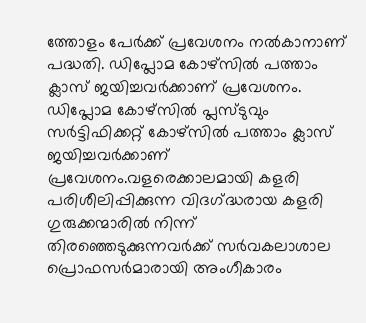ത്തോളം പേർക്ക് പ്രവേശനം നൽകാനാണ് പദ്ധതി. ഡിപ്ലോമ കോഴ്‌സിൽ പത്താം ക്ലാസ് ജയിച്ചവർക്കാണ് പ്രവേശനം. ഡിപ്ലോമ കോഴ്‌സിൽ പ്ലസ്ടുവും സർട്ടിഫിക്കറ്റ് കോഴ്‌സിൽ പത്താം ക്ലാസ് ജയിച്ചവർക്കാണ് പ്രവേശനം.വളരെക്കാലമായി കളരി പരിശീലിപ്പിക്കുന്ന വിദഗ്‌ദ്ധരായ കളരി ഗുരുക്കന്മാരിൽ നിന്ന് തിരഞ്ഞെടുക്കുന്നവർക്ക് സർവകലാശാല പ്രൊഫസർമാരായി അംഗീകാരം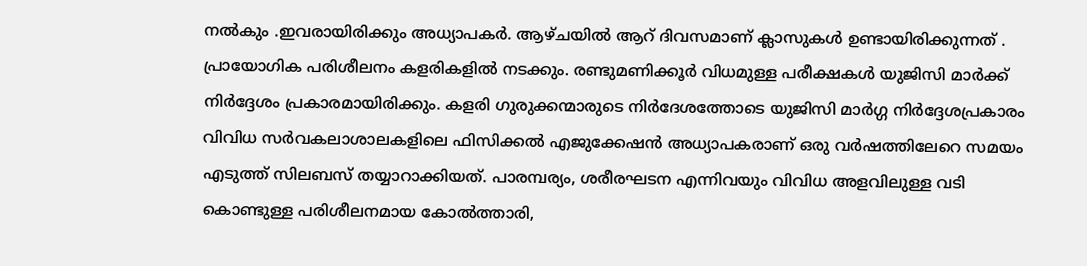നൽകും .ഇവരായിരിക്കും അധ്യാപകർ. ആഴ്‌ചയിൽ ആറ് ദിവസമാണ് ക്ലാസുകൾ ഉണ്ടായിരിക്കുന്നത് . പ്രായോഗിക പരിശീലനം കളരികളിൽ നടക്കും. രണ്ടുമണിക്കൂർ വിധമുള്ള പരീക്ഷകൾ യുജിസി മാർക്ക് നിർദ്ദേശം പ്രകാരമായിരിക്കും. കളരി ഗുരുക്കന്മാരുടെ നിർദേശത്തോടെ യുജിസി മാർഗ്ഗ നിർദ്ദേശപ്രകാരം വിവിധ സർവകലാശാലകളിലെ ഫിസിക്കൽ എജുക്കേഷൻ അധ്യാപകരാണ് ഒരു വർഷത്തിലേറെ സമയം എടുത്ത് സിലബസ് തയ്യാറാക്കിയത്. പാരമ്പര്യം, ശരീരഘടന എന്നിവയും വിവിധ അളവിലുള്ള വടി കൊണ്ടുള്ള പരിശീലനമായ കോൽത്താരി,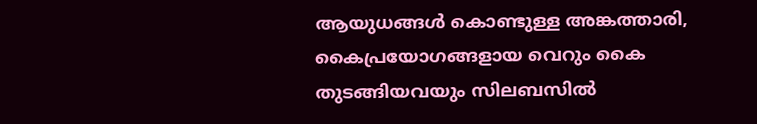ആയുധങ്ങൾ കൊണ്ടുള്ള അങ്കത്താരി, കൈപ്രയോഗങ്ങളായ വെറും കൈ തുടങ്ങിയവയും സിലബസിൽ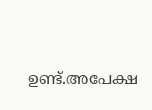ഉണ്ട്.അപേക്ഷ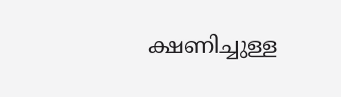ക്ഷണിച്ചുള്ള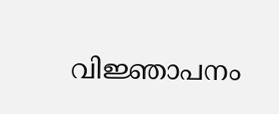വിജ്ഞാപനം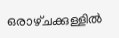ഒരാഴ്‌ചക്കുള്ളിൽ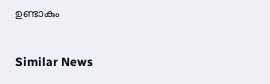ഉണ്ടാകും

Similar News